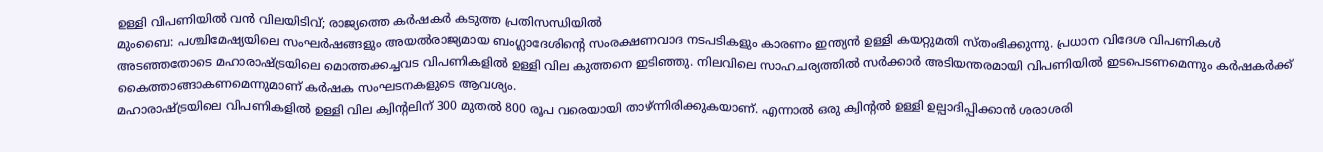ഉള്ളി വിപണിയിൽ വൻ വിലയിടിവ്; രാജ്യത്തെ കർഷകർ കടുത്ത പ്രതിസന്ധിയിൽ
മുംബൈ: പശ്ചിമേഷ്യയിലെ സംഘർഷങ്ങളും അയൽരാജ്യമായ ബംഗ്ലാദേശിന്റെ സംരക്ഷണവാദ നടപടികളും കാരണം ഇന്ത്യൻ ഉള്ളി കയറ്റുമതി സ്തംഭിക്കുന്നു. പ്രധാന വിദേശ വിപണികൾ അടഞ്ഞതോടെ മഹാരാഷ്ട്രയിലെ മൊത്തക്കച്ചവട വിപണികളിൽ ഉള്ളി വില കുത്തനെ ഇടിഞ്ഞു. നിലവിലെ സാഹചര്യത്തിൽ സർക്കാർ അടിയന്തരമായി വിപണിയിൽ ഇടപെടണമെന്നും കർഷകർക്ക് കൈത്താങ്ങാകണമെന്നുമാണ് കർഷക സംഘടനകളുടെ ആവശ്യം.
മഹാരാഷ്ട്രയിലെ വിപണികളിൽ ഉള്ളി വില ക്വിന്റലിന് 300 മുതൽ 800 രൂപ വരെയായി താഴ്ന്നിരിക്കുകയാണ്. എന്നാൽ ഒരു ക്വിന്റൽ ഉള്ളി ഉല്പാദിപ്പിക്കാൻ ശരാശരി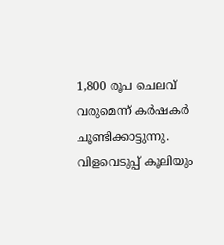1,800 രൂപ ചെലവ് വരുമെന്ന് കർഷകർ ചൂണ്ടിക്കാട്ടുന്നു. വിളവെടുപ്പ് കൂലിയും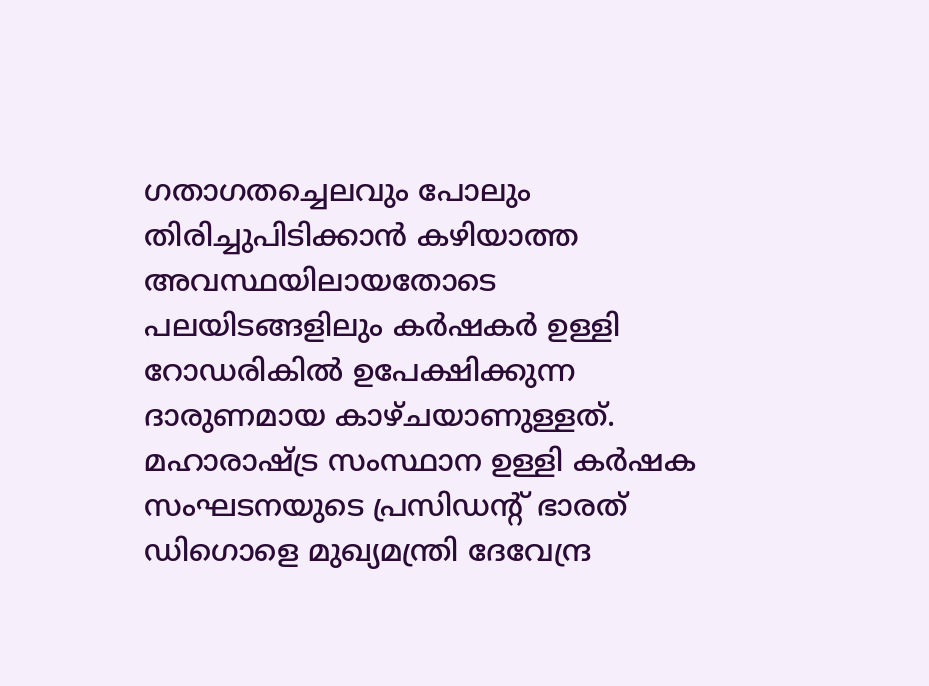ഗതാഗതച്ചെലവും പോലും തിരിച്ചുപിടിക്കാൻ കഴിയാത്ത അവസ്ഥയിലായതോടെ പലയിടങ്ങളിലും കർഷകർ ഉള്ളി റോഡരികിൽ ഉപേക്ഷിക്കുന്ന ദാരുണമായ കാഴ്ചയാണുള്ളത്.
മഹാരാഷ്ട്ര സംസ്ഥാന ഉള്ളി കർഷക സംഘടനയുടെ പ്രസിഡന്റ് ഭാരത് ഡിഗൊളെ മുഖ്യമന്ത്രി ദേവേന്ദ്ര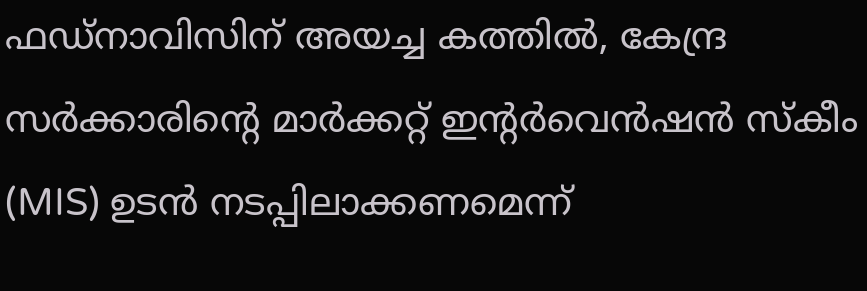ഫഡ്നാവിസിന് അയച്ച കത്തിൽ, കേന്ദ്ര സർക്കാരിന്റെ മാർക്കറ്റ് ഇന്റർവെൻഷൻ സ്കീം (MIS) ഉടൻ നടപ്പിലാക്കണമെന്ന്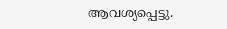ആവശ്യപ്പെട്ടു.